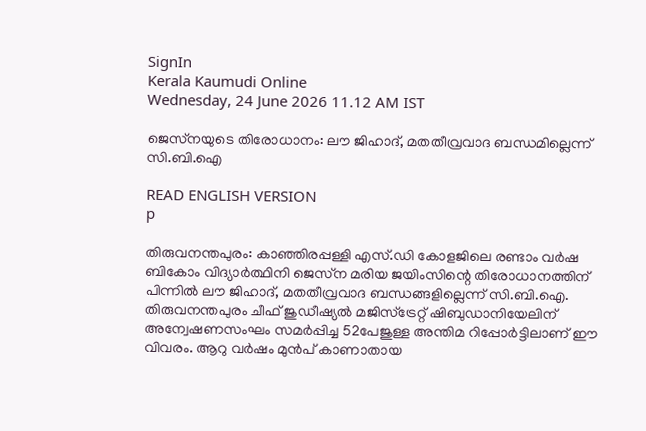SignIn
Kerala Kaumudi Online
Wednesday, 24 June 2026 11.12 AM IST

ജെസ്‌നയുടെ തിരോധാനം: ലൗ ജിഹാദ്, മതതീവ്രവാദ ബന്ധമില്ലെന്ന് സി.ബി.ഐ

READ ENGLISH VERSION
p

തിരുവനന്തപുരം: കാഞ്ഞിരപ്പള്ളി എസ്.ഡി കോളജിലെ രണ്ടാം വർഷ ബികോം വിദ്യാർത്ഥിനി ജെസ്‌ന മരിയ ജയിംസിന്റെ തിരോധാനത്തിന് പിന്നിൽ ലൗ ജിഹാദ്, മതതീവ്രവാദ ബന്ധങ്ങളില്ലെന്ന് സി.ബി.ഐ. തിരുവനന്തപുരം ചീഫ് ജുഡീഷ്യൽ മജിസ്ട്രേറ്റ് ഷിബുഡാനിയേലിന് അന്വേഷണസംഘം സമർപ്പിച്ച 52പേജുള്ള അന്തിമ റിപ്പോർട്ടിലാണ് ഈ വിവരം. ആറു വർഷം മുൻപ് കാണാതായ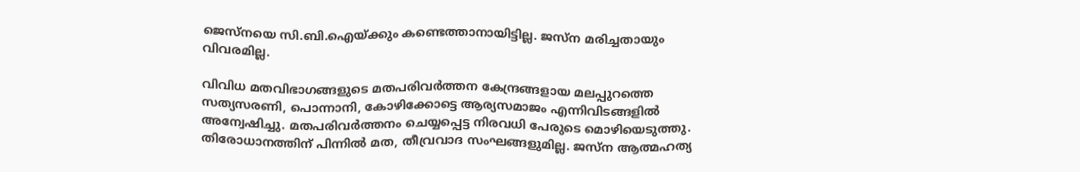ജെസ്നയെ സി.ബി.ഐയ്ക്കും കണ്ടെത്താനായിട്ടില്ല. ജസ്ന മരിച്ചതായും വിവരമില്ല.

വിവിധ മതവിഭാഗങ്ങളുടെ മതപരിവർത്തന കേന്ദ്രങ്ങളായ മലപ്പുറത്തെ സത്യസരണി, പൊന്നാനി, കോഴിക്കോട്ടെ ആര്യസമാജം എന്നിവിടങ്ങളിൽ അന്വേഷിച്ചു. മതപരിവർത്തനം ചെയ്യപ്പെട്ട നിരവധി പേരുടെ മൊഴിയെടുത്തു. തിരോധാനത്തിന് പിന്നിൽ മത, തീവ്രവാദ സംഘങ്ങളുമില്ല. ജസ്‌ന ആത്മഹത്യ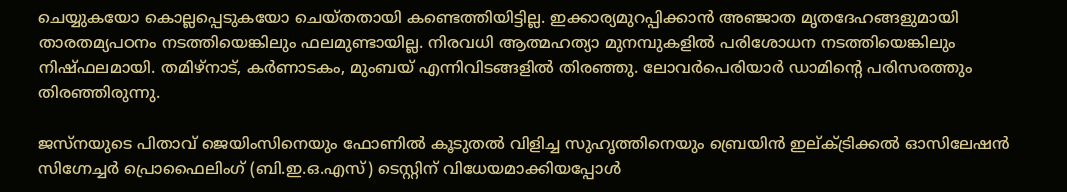ചെയ്യുകയോ കൊല്ലപ്പെടുകയോ ചെയ്തതായി കണ്ടെത്തിയിട്ടില്ല. ഇക്കാര്യമുറപ്പിക്കാൻ അഞ്ജാത മൃതദേഹങ്ങളുമായി താരതമ്യപഠനം നടത്തിയെങ്കിലും ഫലമുണ്ടായില്ല. നിരവധി ആത്മഹത്യാ മുനമ്പുകളിൽ പരിശോധന നടത്തിയെങ്കിലും നിഷ്ഫലമായി. തമിഴ്നാട്, കർണാടകം, മുംബയ് എന്നിവിടങ്ങളിൽ തിരഞ്ഞു. ലോവർപെരിയാർ ഡാമിന്റെ പരിസരത്തും തിരഞ്ഞിരുന്നു.

ജസ്നയുടെ പിതാവ് ജെയിംസിനെയും ഫോണിൽ കൂടുതൽ വിളിച്ച സുഹൃത്തിനെയും ബ്രെയിൻ ഇല്ക്ട്രിക്കൽ ഓസിലേഷൻ സിഗ്നേച്ചർ പ്രൊഫൈലിംഗ് (ബി.ഇ.ഒ.എസ്) ടെസ്റ്റിന് വിധേയമാക്കിയപ്പോൾ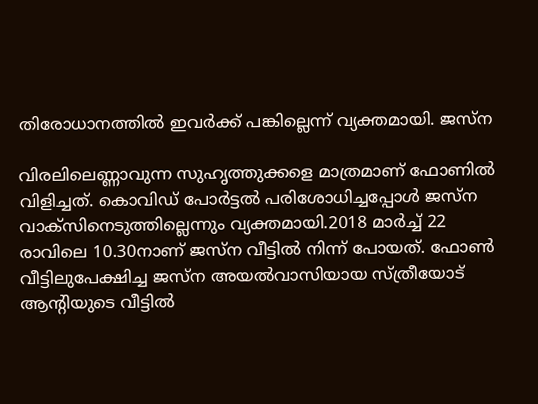തിരോധാനത്തിൽ ഇവർക്ക് പങ്കില്ലെന്ന് വ്യക്തമായി. ജസ്ന

വിരലിലെണ്ണാവുന്ന സുഹൃത്തുക്കളെ മാത്രമാണ് ഫോണിൽ വിളിച്ചത്. കൊവിഡ് പോർട്ടൽ പരിശോധിച്ചപ്പോൾ ജസ്ന വാക്സിനെടുത്തില്ലെന്നും വ്യക്തമായി.2018 മാർച്ച് 22 രാവിലെ 10.30നാണ് ജസ്‌ന വീട്ടിൽ നിന്ന് പോയത്. ഫോൺ വീട്ടിലുപേക്ഷിച്ച ജസ്‌ന അയൽവാസിയായ സ്ത്രീയോട് ആന്റിയുടെ വീട്ടിൽ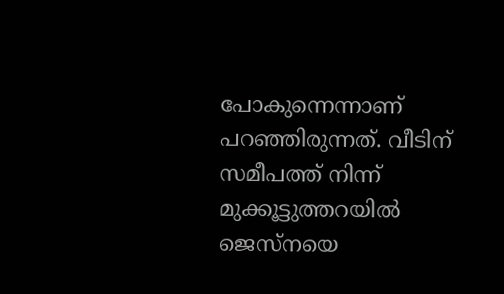പോകുന്നെന്നാണ് പറഞ്ഞിരുന്നത്. വീടിന് സമീപത്ത് നിന്ന് മുക്കൂട്ടുത്തറയിൽ ജെസ്‌നയെ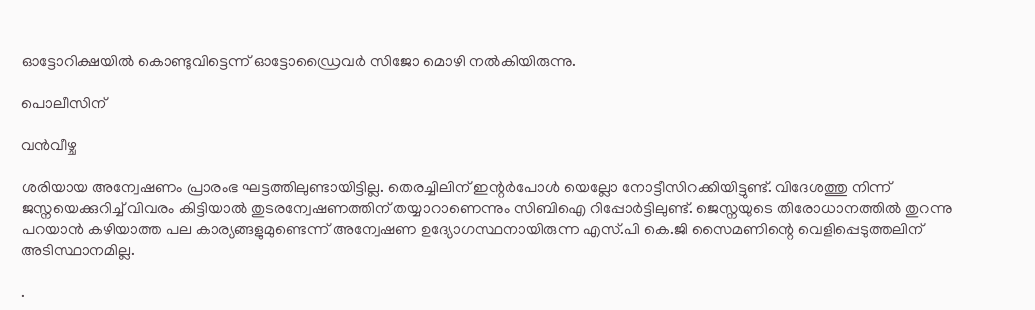ഓട്ടോറിക്ഷയിൽ കൊണ്ടുവിട്ടെന്ന് ഓട്ടോഡ്രൈവർ സിജോ മൊഴി നൽകിയിരുന്നു.

പൊലീസിന്

വൻവീഴ്ച

ശരിയായ അന്വേഷണം പ്രാരംഭ ഘട്ടത്തിലുണ്ടായിട്ടില്ല. തെരച്ചിലിന് ഇന്റർപോൾ യെല്ലോ നോട്ടീസിറക്കിയിട്ടുണ്ട്. വിദേശത്തു നിന്ന് ജസ്നയെക്കുറിച്ച് വിവരം കിട്ടിയാൽ തുടരന്വേഷണത്തിന് തയ്യാറാണെന്നും സിബിഐ റിപ്പോർട്ടിലുണ്ട്. ജെസ്നയുടെ തിരോധാനത്തിൽ തുറന്നു പറയാൻ കഴിയാത്ത പല കാര്യങ്ങളുമുണ്ടെന്ന് അന്വേഷണ ഉദ്യോഗസ്ഥനായിരുന്ന എസ്.പി കെ.ജി സൈമണിന്റെ വെളിപ്പെടുത്തലിന് അടിസ്ഥാനമില്ല.

.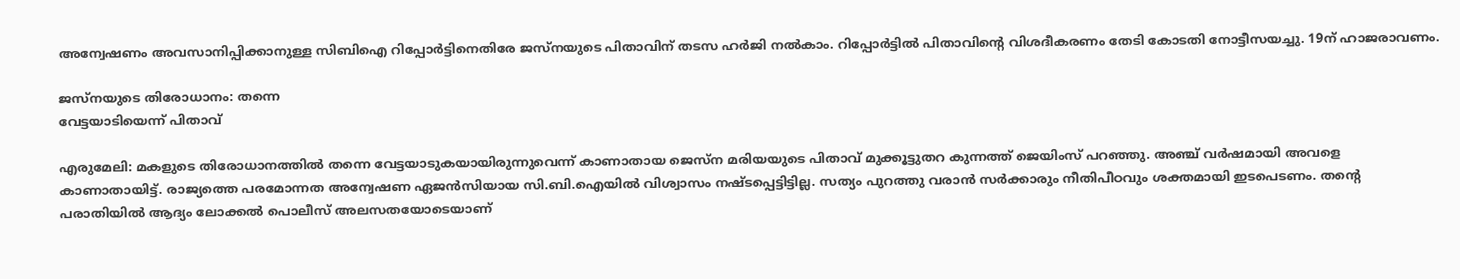അന്വേഷണം അവസാനിപ്പിക്കാനുള്ള സിബിഐ റിപ്പോർട്ടിനെതിരേ ജസ്നയുടെ പിതാവിന് തടസ ഹർജി നൽകാം. റിപ്പോർട്ടിൽ പിതാവിന്റെ വിശദീകരണം തേടി കോടതി നോട്ടീസയച്ചു. 19ന് ഹാജരാവണം.

ജസ്നയുടെ തിരോധാനം: തന്നെ
വേട്ടയാടിയെന്ന് പിതാവ്

എരുമേലി: മകളുടെ തിരോധാനത്തിൽ തന്നെ വേട്ടയാടുകയായിരുന്നുവെന്ന് കാണാതായ ജെസ്‌ന മരിയയുടെ പിതാവ് മുക്കൂട്ടുതറ കുന്നത്ത് ജെയിംസ് പറഞ്ഞു. അഞ്ച് വർഷമായി അവളെ കാണാതായിട്ട്. രാജ്യത്തെ പരമോന്നത അന്വേഷണ ഏജൻസിയായ സി.ബി.ഐയിൽ വിശ്വാസം നഷ്ടപ്പെട്ടിട്ടില്ല. സത്യം പുറത്തു വരാൻ സർക്കാരും നീതിപീഠവും ശക്തമായി ഇടപെടണം. തന്റെ പരാതിയിൽ ആദ്യം ലോക്കൽ പൊലീസ് അലസതയോടെയാണ്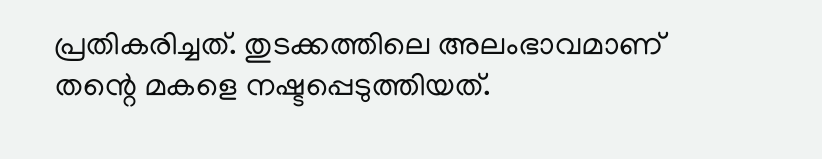പ്രതികരിച്ചത്. തുടക്കത്തിലെ അലംഭാവമാണ് തന്റെ മകളെ നഷ്ടപ്പെടുത്തിയത്.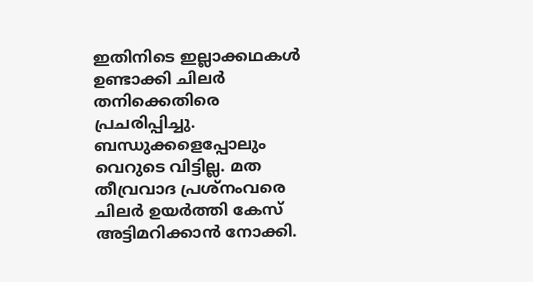ഇതിനിടെ ഇല്ലാക്കഥകൾ ഉണ്ടാക്കി ചിലർ തനിക്കെതിരെ പ്രചരിപ്പിച്ചു. ബന്ധുക്കളെപ്പോലും വെറുടെ വിട്ടില്ല. മത തീവ്രവാദ പ്രശ്നംവരെ ചിലർ ഉയർത്തി കേസ് അട്ടിമറിക്കാൻ നോക്കി.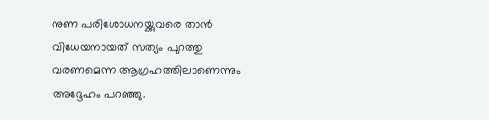നുണ പരിശോധനയ്ക്കുവരെ താൻ വിധേയനായത് സത്യം പുറത്തു വരണമെന്ന ആഗ്രഹത്തിലാണെന്നും അദ്ദേഹം പറഞ്ഞു.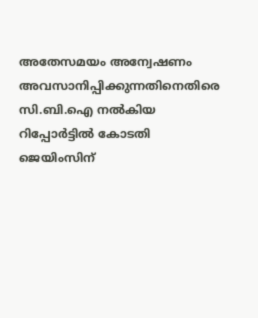അതേസമയം അന്വേഷണം അവസാനിപ്പിക്കുന്നതിനെതിരെ സി.ബി.ഐ നൽകിയ റിപ്പോർട്ടിൽ കോടതി ജെയിംസിന്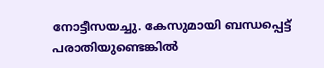നോട്ടീസയച്ചു. കേസുമായി ബന്ധപ്പെട്ട് പരാതിയുണ്ടെങ്കിൽ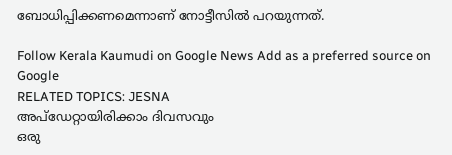ബോധിപ്പിക്കണമെന്നാണ് നോട്ടീസിൽ പറയുന്നത്.

Follow Kerala Kaumudi on Google News Add as a preferred source on Google
RELATED TOPICS: JESNA
അപ്ഡേറ്റായിരിക്കാം ദിവസവും
ഒരു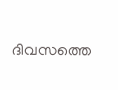ദിവസത്തെ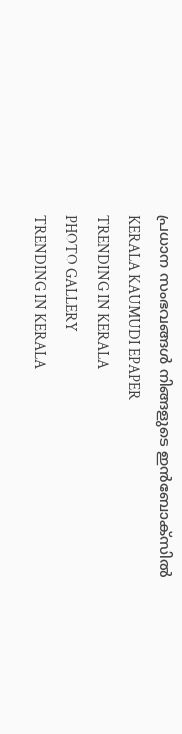പ്രധാന സംഭവങ്ങൾ നിങ്ങളുടെ ഇൻബോക്സിൽ
KERALA KAUMUDI EPAPER
TRENDING IN KERALA
PHOTO GALLERY
TRENDING IN KERALA